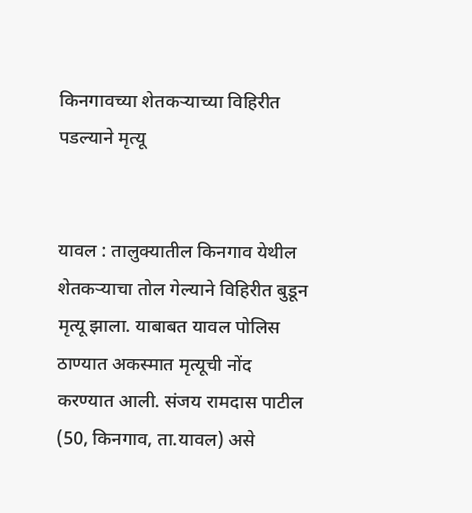किनगावच्या शेतकर्‍याच्या विहिरीत पडल्याने मृत्यू


यावल : तालुक्यातील किनगाव येथील शेतकर्‍याचा तोल गेल्याने विहिरीत बुडून मृत्यू झाला. याबाबत यावल पोलिस ठाण्यात अकस्मात मृत्यूची नोंद करण्यात आली. संजय रामदास पाटील (50, किनगाव, ता.यावल) असे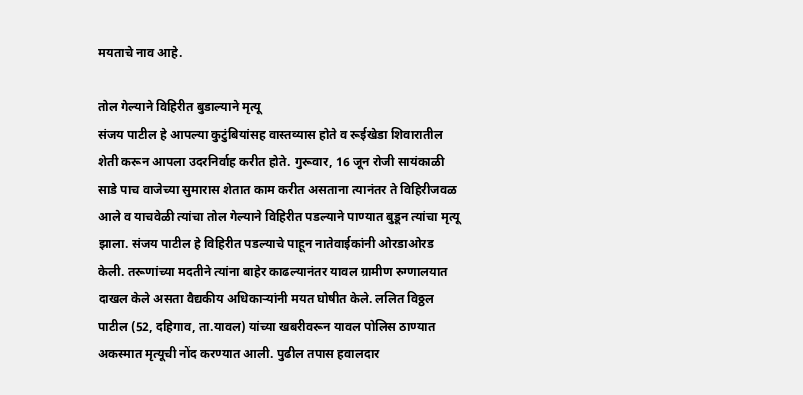मयताचे नाव आहे.

तोल गेल्याने विहिरीत बुडाल्याने मृत्यू
संजय पाटील हे आपल्या कुटुंबियांसह वास्तव्यास होते व रूईखेडा शिवारातील शेती करून आपला उदरनिर्वाह करीत होते. गुरूवार, 16 जून रोजी सायंकाळी साडे पाच वाजेच्या सुमारास शेतात काम करीत असताना त्यानंतर ते विहिरीजवळ आले व याचवेळी त्यांचा तोल गेल्याने विहिरीत पडल्याने पाण्यात बुडून त्यांचा मृत्यू झाला. संजय पाटील हे विहिरीत पडल्याचे पाहून नातेवाईकांनी ओरडाओरड केली. तरूणांच्या मदतीने त्यांना बाहेर काढल्यानंतर यावल ग्रामीण रुग्णालयात दाखल केले असता वैद्यकीय अधिकार्‍यांनी मयत घोषीत केले. ललित विठ्ठल पाटील (52, दहिगाव, ता.यावल) यांच्या खबरीवरून यावल पोलिस ठाण्यात अकस्मात मृत्यूची नोंद करण्यात आली. पुढील तपास हवालदार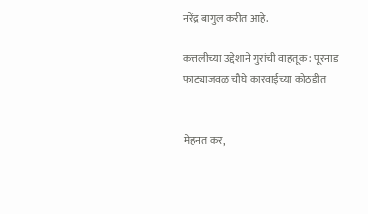नरेंद्र बागुल करीत आहे.

कत्तलीच्या उद्देशाने गुरांची वाहतूक : पूरनाड फाट्याजवळ चौघे कारवाईच्या कोठडीत


मेहनत कर,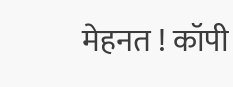मेहनत ! कॉपी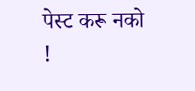पेस्ट करू नको !